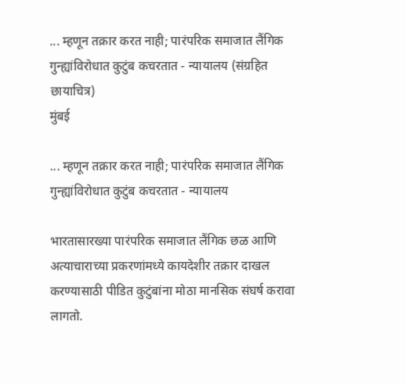... म्हणून तक्रार करत नाही; पारंपरिक समाजात लैंगिक गुन्ह्यांविरोधात कुटुंब कचरतात - न्यायालय (संग्रहित छायाचित्र)
मुंबई

... म्हणून तक्रार करत नाही; पारंपरिक समाजात लैंगिक गुन्ह्यांविरोधात कुटुंब कचरतात - न्यायालय

भारतासारख्या पारंपरिक समाजात लैंगिक छळ आणि अत्याचाराच्या प्रकरणांमध्ये कायदेशीर तक्रार दाखल करण्यासाठी पीडित कुटुंबांना मोठा मानसिक संघर्ष करावा लागतो.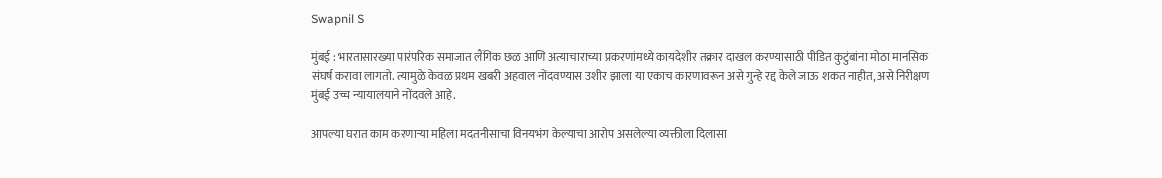Swapnil S

मुंबई : भारतासारख्या पारंपरिक समाजात लैंगिक छळ आणि अत्याचाराच्या प्रकरणांमध्ये कायदेशीर तक्रार दाखल करण्यासाठी पीडित कुटुंबांना मोठा मानसिक संघर्ष करावा लागतो. त्यामुळे केवळ प्रथम खबरी अहवाल नोंदवण्यास उशीर झाला या एकाच कारणावरून असे गुन्हे रद्द केले जाऊ शकत नाहीत, असे निरीक्षण मुंबई उच्च न्यायालयाने नोंदवले आहे.

आपल्या घरात काम करणाऱ्या महिला मदतनीसाचा विनयभंग केल्याचा आरोप असलेल्या व्यक्तीला दिलासा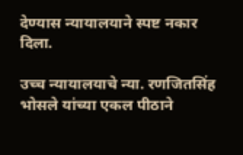देण्यास न्यायालयाने स्पष्ट नकार दिला.

उच्च न्यायालयाचे न्या. रणजितसिंह भोसले यांच्या एकल पीठाने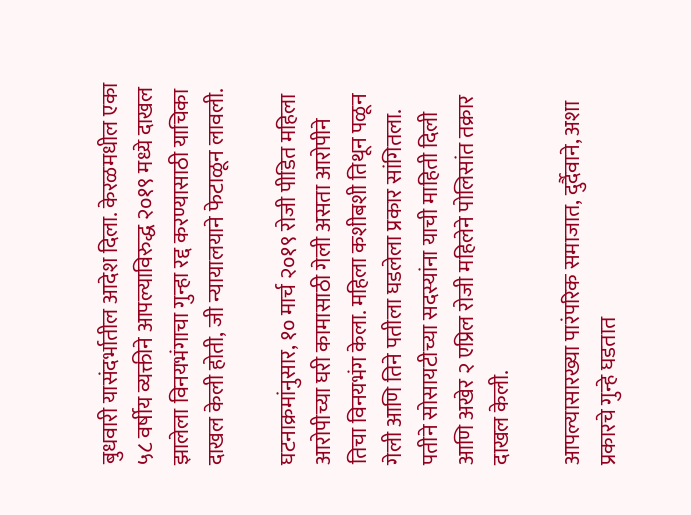बुधवारी यासंदर्भातील आदेश दिला. केरळमधील एका ५८ वर्षीय व्यक्तीने आपल्याविरुद्ध २०१९ मध्ये दाखल झालेला विनयभंगाचा गुन्हा रद्द करण्यासाठी याचिका दाखल केली होती, जी न्यायालयाने फेटाळून लावली.

घटनाक्रमांनुसार, १० मार्च २०१९ रोजी पीडित महिला आरोपीच्या घरी कामासाठी गेली असता आरोपीने तिचा विनयभंग केला. महिला कशीबशी तिथून पळून गेली आणि तिने पतीला घडलेला प्रकार सांगितला. पतीने सोसायटीच्या सदस्यांना याची माहिती दिली आणि अखेर २ एप्रिल रोजी महिलेने पोलिसांत तक्रार दाखल केली.

आपल्यासारख्या पारंपरिक समाजात, दुर्दैवाने, अशा प्रकारचे गुन्हे घडतात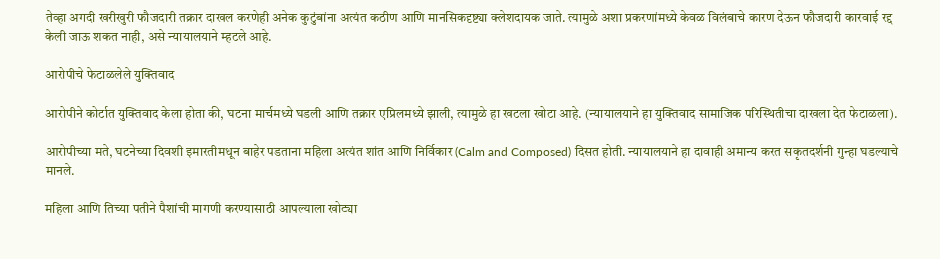तेव्हा अगदी खरीखुरी फौजदारी तक्रार दाखल करणेही अनेक कुटुंबांना अत्यंत कठीण आणि मानसिकदृष्ट्या क्लेशदायक जाते. त्यामुळे अशा प्रकरणांमध्ये केवळ विलंबाचे कारण देऊन फौजदारी कारवाई रद्द केली जाऊ शकत नाही, असे न्यायालयाने म्हटले आहे.

आरोपीचे फेटाळलेले युक्तिवाद

आरोपीने कोर्टात युक्तिवाद केला होता की, घटना मार्चमध्ये घडली आणि तक्रार एप्रिलमध्ये झाली, त्यामुळे हा खटला खोटा आहे. (न्यायालयाने हा युक्तिवाद सामाजिक परिस्थितीचा दाखला देत फेटाळला).

आरोपीच्या मते, घटनेच्या दिवशी इमारतीमधून बाहेर पडताना महिला अत्यंत शांत आणि निर्विकार (Calm and Composed) दिसत होती. न्यायालयाने हा दावाही अमान्य करत सकृतदर्शनी गुन्हा घडल्याचे मानले.

महिला आणि तिच्या पतीने पैशांची मागणी करण्यासाठी आपल्याला खोट्या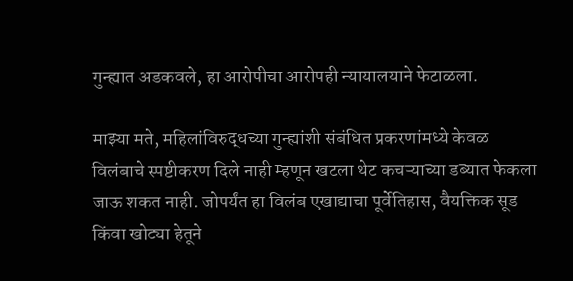गुन्ह्यात अडकवले, हा आरोपीचा आरोपही न्यायालयाने फेटाळला.

माझ्या मते, महिलांविरुद्धच्या गुन्ह्यांशी संबंधित प्रकरणांमध्ये केवळ विलंबाचे स्पष्टीकरण दिले नाही म्हणून खटला थेट कचऱ्याच्या डब्यात फेकला जाऊ शकत नाही. जोपर्यंत हा विलंब एखाद्याचा पूर्वेतिहास, वैयक्तिक सूड किंवा खोट्या हेतूने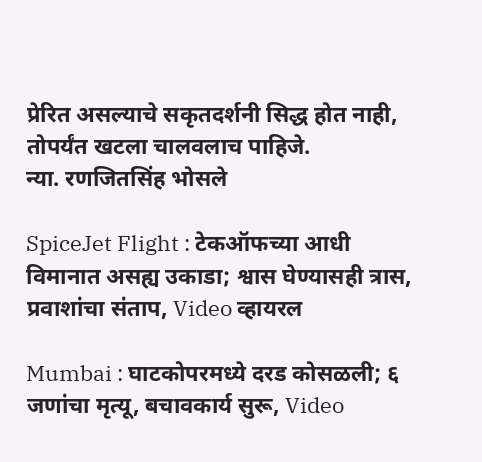प्रेरित असल्याचे सकृतदर्शनी सिद्ध होत नाही, तोपर्यंत खटला चालवलाच पाहिजे.
न्या. रणजितसिंह भोसले

SpiceJet Flight : टेकऑफच्या आधी विमानात असह्य उकाडा; श्वास घेण्यासही त्रास, प्रवाशांचा संताप, Video व्हायरल

Mumbai : घाटकोपरमध्ये दरड कोसळली; ६ जणांचा मृत्यू, बचावकार्य सुरू, Video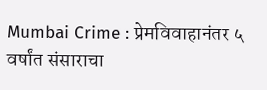Mumbai Crime : प्रेमविवाहानंतर ५ वर्षांत संसाराचा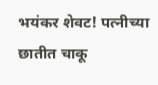भयंकर शेवट! पत्नीच्या छातीत चाकू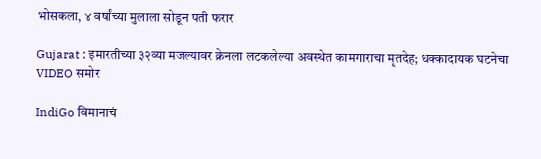भोसकला, ४ वर्षांच्या मुलाला सोडून पती फरार

Gujarat : इमारतीच्या ३२व्या मजल्यावर क्रेनला लटकलेल्या अवस्थेत कामगाराचा मृतदेह; धक्कादायक घटनेचा VIDEO समोर

IndiGo विमानाचं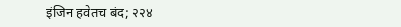इंजिन हवेतच बंद; २२४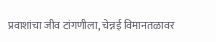प्रवाशांचा जीव टांगणीला, चेन्नई विमानतळावर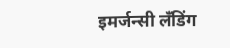इमर्जन्सी लँडिंग